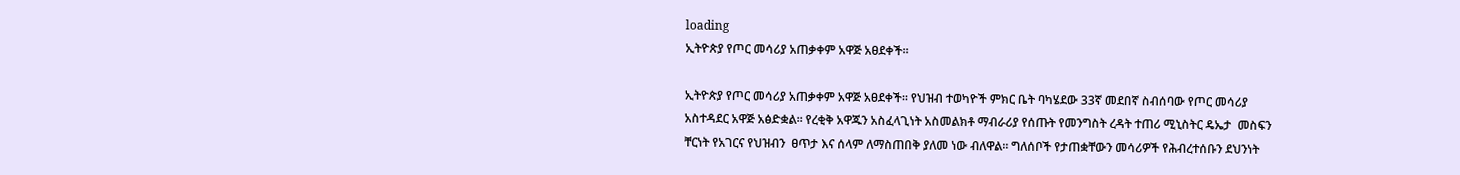loading
ኢትዮጵያ የጦር መሳሪያ አጠቃቀም አዋጅ አፀደቀች፡፡

ኢትዮጵያ የጦር መሳሪያ አጠቃቀም አዋጅ አፀደቀች፡፡ የህዝብ ተወካዮች ምክር ቤት ባካሄደው 33ኛ መደበኛ ስብሰባው የጦር መሳሪያ  አስተዳደር አዋጅ አፅድቋል፡፡ የረቂቅ አዋጁን አስፈላጊነት አስመልክቶ ማብራሪያ የሰጡት የመንግስት ረዳት ተጠሪ ሚኒስትር ዴኤታ  መስፍን ቸርነት የአገርና የህዝብን  ፀጥታ እና ሰላም ለማስጠበቅ ያለመ ነው ብለዋል፡፡ ግለሰቦች የታጠቋቸውን መሳሪዎች የሕብረተሰቡን ደህንነት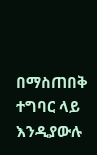በማስጠበቅ ተግባር ላይ እንዲያውሉ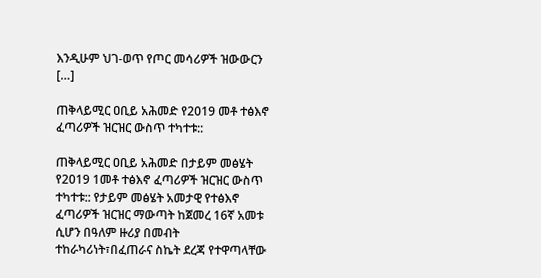እንዲሁም ህገ-ወጥ የጦር መሳሪዎች ዝውውርን […]

ጠቅላይሚር ዐቢይ አሕመድ የ2019 መቶ ተፅእኖ ፈጣሪዎች ዝርዝር ውስጥ ተካተቱ::

ጠቅላይሚር ዐቢይ አሕመድ በታይም መፅሄት የ2019 1መቶ ተፅእኖ ፈጣሪዎች ዝርዝር ውስጥ ተካተቱ:: የታይም መፅሄት አመታዊ የተፅእኖ ፈጣሪዎች ዝርዝር ማውጣት ከጀመረ 16ኛ አመቱ ሲሆን በዓለም ዙሪያ በመብት ተከራካሪነት፣በፈጠራና ስኬት ደረጃ የተዋጣላቸው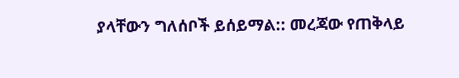ያላቸውን ግለሰቦች ይሰይማል:: መረጃው የጠቅላይ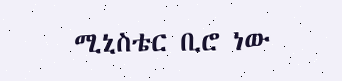ሚኒስቴር ቢሮ ነው